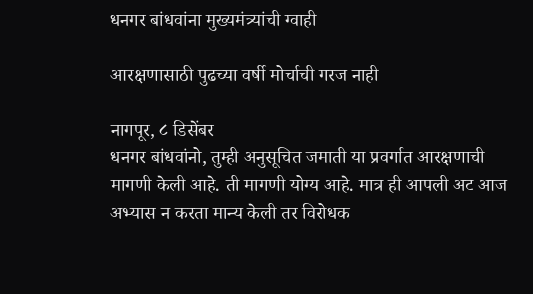धनगर बांधवांना मुख्यमंत्र्यांची ग्वाही

आरक्षणासाठी पुढच्या वर्षी मोर्चाची गरज नाही

नागपूर, ८ डिसेंबर
धनगर बांधवांनो, तुम्ही अनुसूचित जमाती या प्रवर्गात आरक्षणाची मागणी केली आहे. ती मागणी योग्य आहे. मात्र ही आपली अट आज अभ्यास न करता मान्य केली तर विरोधक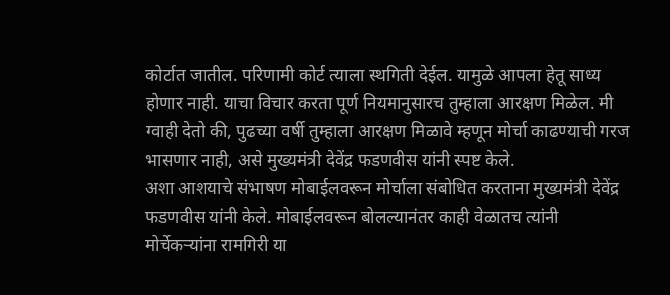कोर्टात जातील. परिणामी कोर्ट त्याला स्थगिती देईल. यामुळे आपला हेतू साध्य होणार नाही. याचा विचार करता पूर्ण नियमानुसारच तुम्हाला आरक्षण मिळेल. मी ग्वाही देतो की, पुढच्या वर्षी तुम्हाला आरक्षण मिळावे म्हणून मोर्चा काढण्याची गरज भासणार नाही, असे मुख्यमंत्री देवेंद्र फडणवीस यांनी स्पष्ट केले.
अशा आशयाचे संभाषण मोबाईलवरून मोर्चाला संबोधित करताना मुख्यमंत्री देवेंद्र फडणवीस यांनी केले. मोबाईलवरून बोलल्यानंतर काही वेळातच त्यांनी मोर्चेकर्‍यांना रामगिरी या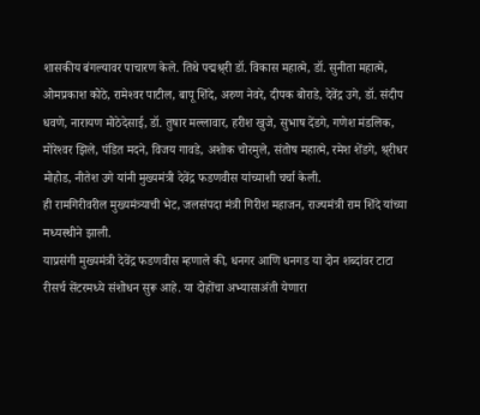शासकीय बंगल्यावर पाचारण केले. तिथे पद्मश्र्‌री डॉ. विकास महात्मे, डॉ. सुनीता महात्मे, ओमप्रकाश कोठे, रामेश्‍वर पाटील, बापू शिंदे, अरुण नेवरे, दीपक बोराडे, देवेंद्र उगे, डॉ. संदीप धवणे, नारायण मोठेदेसाई, डॉ. तुषार मल्लावार, हरीश खुजे, सुभाष देंडगे, गणेश मंडलिक, मोरेश्‍वर झिले, पंडित मदने, विजय गावडे, अशोक चोरमुले, संतोष महात्मे, रमेश शेंडगे, श्र्‌रीधर मोहोड, नीतेश उगे यांनी मुख्यमंत्री देवेंद्र फडणवीस यांच्याशी चर्चा केली.
ही रामगिरीवरील मुख्यमंत्र्याची भेट, जलसंपदा मंत्री गिरीश महाजन, राज्यमंत्री राम शिंदे यांच्या मध्यस्थीने झाली.
याप्रसंगी मुख्यमंत्री देवेंद्र फडणवीस म्हणाले की, धनगर आणि धनगड या दोन शब्दांवर टाटा रीसर्च सेंटरमध्ये संशोधन सुरू आहे. या दोहोंचा अभ्यासाअंती येणारा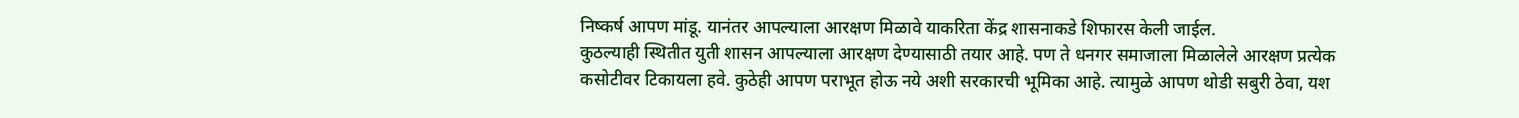निष्कर्ष आपण मांडू. यानंतर आपल्याला आरक्षण मिळावे याकरिता केंद्र शासनाकडे शिफारस केली जाईल.
कुठल्याही स्थितीत युती शासन आपल्याला आरक्षण देण्यासाठी तयार आहे. पण ते धनगर समाजाला मिळालेले आरक्षण प्रत्येक कसोटीवर टिकायला हवे. कुठेही आपण पराभूत होऊ नये अशी सरकारची भूमिका आहे. त्यामुळे आपण थोडी सबुरी ठेवा, यश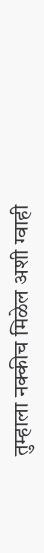तुम्हाला नक्कीच मिळेल अशी ग्वाही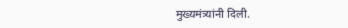मुख्यमंत्र्यांनी दिली.